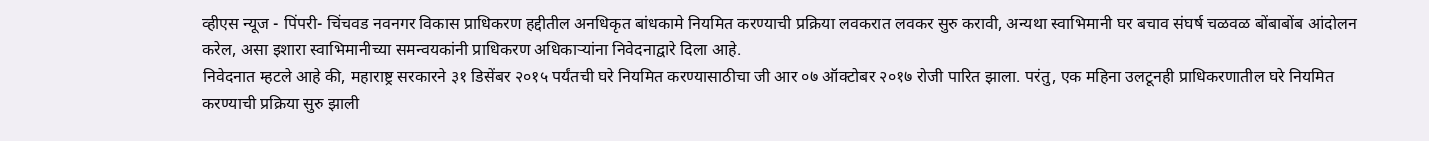व्हीएस न्यूज - पिंपरी- चिंचवड नवनगर विकास प्राधिकरण हद्दीतील अनधिकृत बांधकामे नियमित करण्याची प्रक्रिया लवकरात लवकर सुरु करावी, अन्यथा स्वाभिमानी घर बचाव संघर्ष चळवळ बोंबाबोंब आंदोलन करेल, असा इशारा स्वाभिमानीच्या समन्वयकांनी प्राधिकरण अधिकाऱ्यांना निवेदनाद्वारे दिला आहे.
निवेदनात म्हटले आहे की, महाराष्ट्र सरकारने ३१ डिसेंबर २०१५ पर्यंतची घरे नियमित करण्यासाठीचा जी आर ०७ ऑक्टोबर २०१७ रोजी पारित झाला. परंतु, एक महिना उलटूनही प्राधिकरणातील घरे नियमित करण्याची प्रक्रिया सुरु झाली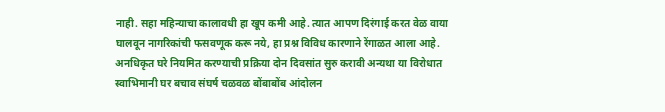नाही. सहा महिन्याचा कालावधी हा खूप कमी आहे. त्यात आपण दिरंगाई करत वेळ वाया घालवून नागरिकांची फसवणूक करू नये, हा प्रश्न विविध कारणाने रेंगाळत आला आहे. अनधिकृत घरे नियमित करण्याची प्रक्रिया दोन दिवसांत सुरु करावी अन्यथा या विरोधात स्वाभिमानी घर बचाव संघर्ष चळवळ बोंबाबोंब आंदोलन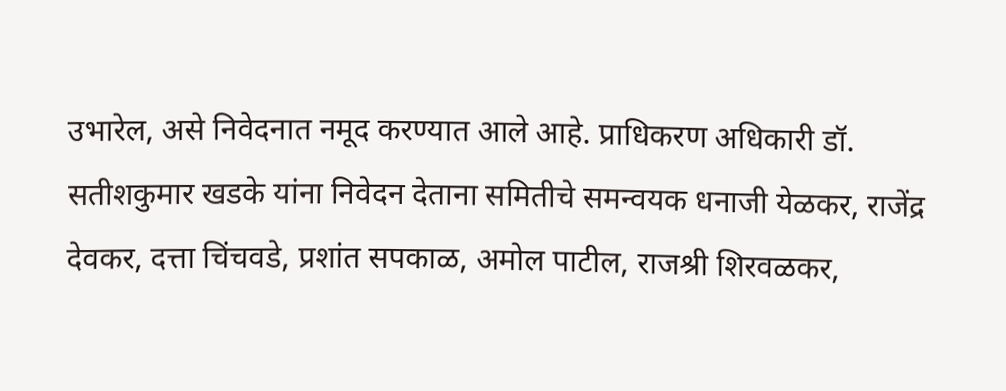उभारेल, असे निवेदनात नमूद करण्यात आले आहे. प्राधिकरण अधिकारी डॉ. सतीशकुमार खडके यांना निवेदन देताना समितीचे समन्वयक धनाजी येळकर, राजेंद्र देवकर, दत्ता चिंचवडे, प्रशांत सपकाळ, अमोल पाटील, राजश्री शिरवळकर,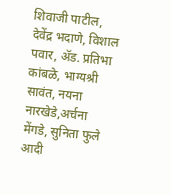शिवाजी पाटील, देवेंद्र भदाणे, विशाल पवार, ॲड. प्रतिभा कांबळे, भाग्यश्री सावंत, नयना नारखेडे,अर्चना मेंगडे, सुनिता फुले आदी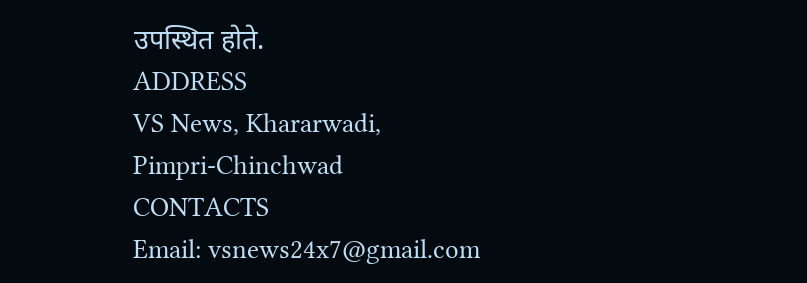उपस्थित होते.
ADDRESS
VS News, Khararwadi,
Pimpri-Chinchwad
CONTACTS
Email: vsnews24x7@gmail.com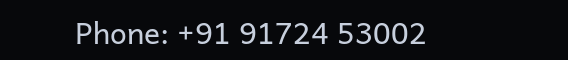Phone: +91 91724 53002